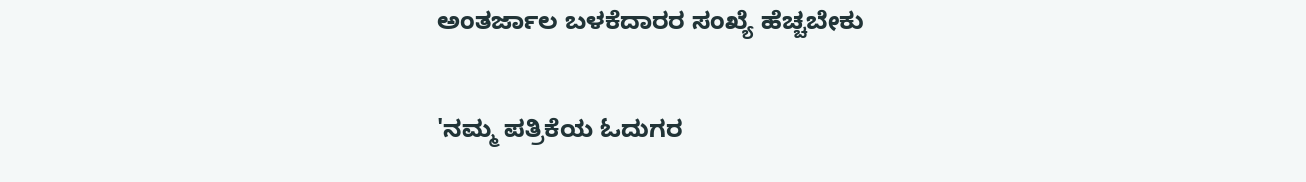ಅಂತರ್ಜಾಲ ಬಳಕೆದಾರರ ಸಂಖ್ಯೆ ಹೆಚ್ಚಬೇಕು

'ನಮ್ಮ ಪತ್ರಿಕೆಯ ಓದುಗರ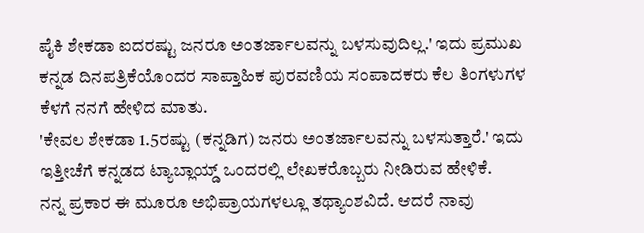ಪೈಕಿ ಶೇಕಡಾ ಐದರಷ್ಟು ಜನರೂ ಅಂತರ್ಜಾಲವನ್ನು ಬಳಸುವುದಿಲ್ಲ.' ಇದು ಪ್ರಮುಖ ಕನ್ನಡ ದಿನಪತ್ರಿಕೆಯೊಂದರ ಸಾಪ್ತಾಹಿಕ ಪುರವಣಿಯ ಸಂಪಾದಕರು ಕೆಲ ತಿಂಗಳುಗಳ ಕೆಳಗೆ ನನಗೆ ಹೇಳಿದ ಮಾತು.
'ಕೇವಲ ಶೇಕಡಾ 1.5ರಷ್ಟು (ಕನ್ನಡಿಗ) ಜನರು ಅಂತರ್ಜಾಲವನ್ನು ಬಳಸುತ್ತಾರೆ.' ಇದು ಇತ್ತೀಚೆಗೆ ಕನ್ನಡದ ಟ್ಯಾಬ್ಲಾಯ್ಡ್ ಒಂದರಲ್ಲಿ ಲೇಖಕರೊಬ್ಬರು ನೀಡಿರುವ ಹೇಳಿಕೆ.
ನನ್ನ ಪ್ರಕಾರ ಈ ಮೂರೂ ಅಭಿಪ್ರಾಯಗಳಲ್ಲೂ ತಥ್ಯಾಂಶವಿದೆ. ಆದರೆ ನಾವು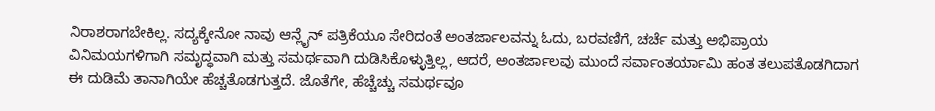ನಿರಾಶರಾಗಬೇಕಿಲ್ಲ. ಸದ್ಯಕ್ಕೇನೋ ನಾವು ಆನ್ಲೈನ್ ಪತ್ರಿಕೆಯೂ ಸೇರಿದಂತೆ ಅಂತರ್ಜಾಲವನ್ನು ಓದು, ಬರವಣಿಗೆ, ಚರ್ಚೆ ಮತ್ತು ಅಭಿಪ್ರಾಯ ವಿನಿಮಯಗಳಿಗಾಗಿ ಸಮೃದ್ಧವಾಗಿ ಮತ್ತು ಸಮರ್ಥವಾಗಿ ದುಡಿಸಿಕೊಳ್ಳುತ್ತಿಲ್ಲ, ಆದರೆ, ಅಂತರ್ಜಾಲವು ಮುಂದೆ ಸರ್ವಾಂತರ್ಯಾಮಿ ಹಂತ ತಲುಪತೊಡಗಿದಾಗ ಈ ದುಡಿಮೆ ತಾನಾಗಿಯೇ ಹೆಚ್ಚತೊಡಗುತ್ತದೆ. ಜೊತೆಗೇ, ಹೆಚ್ಚೆಚ್ಚು ಸಮರ್ಥವೂ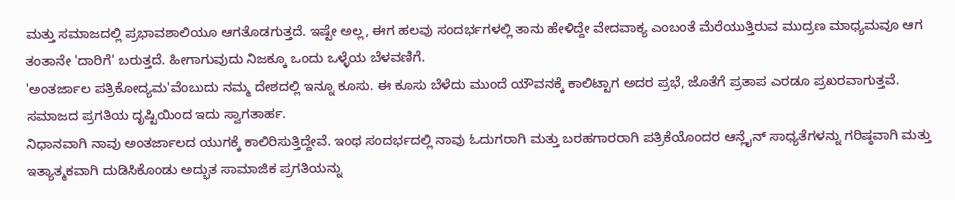ಮತ್ತು ಸಮಾಜದಲ್ಲಿ ಪ್ರಭಾವಶಾಲಿಯೂ ಆಗತೊಡಗುತ್ತದೆ. ಇಷ್ಟೇ ಅಲ್ಲ, ಈಗ ಹಲವು ಸಂದರ್ಭಗಳಲ್ಲಿ ತಾನು ಹೇಳಿದ್ದೇ ವೇದವಾಕ್ಯ ಎಂಬಂತೆ ಮೆರೆಯುತ್ತಿರುವ ಮುದ್ರಣ ಮಾಧ್ಯಮವೂ ಆಗ ತಂತಾನೇ 'ದಾರಿಗೆ' ಬರುತ್ತದೆ. ಹೀಗಾಗುವುದು ನಿಜಕ್ಕೂ ಒಂದು ಒಳ್ಳೆಯ ಬೆಳವಣಿಗೆ.
'ಅಂತರ್ಜಾಲ ಪತ್ರಿಕೋದ್ಯಮ'ವೆಂಬುದು ನಮ್ಮ ದೇಶದಲ್ಲಿ ಇನ್ನೂ ಕೂಸು. ಈ ಕೂಸು ಬೆಳೆದು ಮುಂದೆ ಯೌವನಕ್ಕೆ ಕಾಲಿಟ್ಟಾಗ ಅದರ ಪ್ರಭೆ, ಜೊತೆಗೆ ಪ್ರತಾಪ ಎರಡೂ ಪ್ರಖರವಾಗುತ್ತವೆ. ಸಮಾಜದ ಪ್ರಗತಿಯ ದೃಷ್ಟಿಯಿಂದ ಇದು ಸ್ವಾಗತಾರ್ಹ.
ನಿಧಾನವಾಗಿ ನಾವು ಅಂತರ್ಜಾಲದ ಯುಗಕ್ಕೆ ಕಾಲಿರಿಸುತ್ತಿದ್ದೇವೆ. ಇಂಥ ಸಂದರ್ಭದಲ್ಲಿ ನಾವು ಓದುಗರಾಗಿ ಮತ್ತು ಬರಹಗಾರರಾಗಿ ಪತ್ರಿಕೆಯೊಂದರ ಆನ್ಲೈನ್ ಸಾಧ್ಯತೆಗಳನ್ನು ಗರಿಷ್ಠವಾಗಿ ಮತ್ತು ಇತ್ಯಾತ್ಮಕವಾಗಿ ದುಡಿಸಿಕೊಂಡು ಅದ್ಭುತ ಸಾಮಾಜಿಕ ಪ್ರಗತಿಯನ್ನು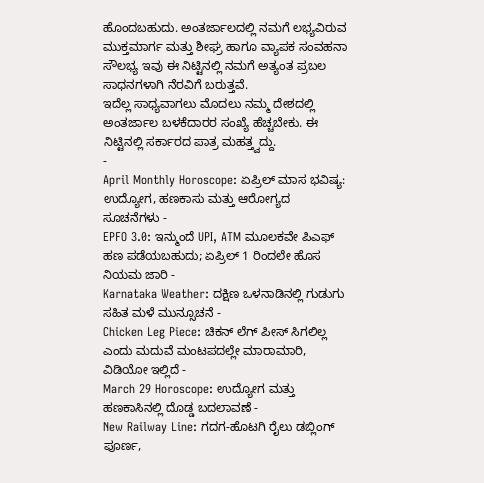ಹೊಂದಬಹುದು. ಅಂತರ್ಜಾಲದಲ್ಲಿ ನಮಗೆ ಲಭ್ಯವಿರುವ ಮುಕ್ತಮಾರ್ಗ ಮತ್ತು ಶೀಘ್ರ ಹಾಗೂ ವ್ಯಾಪಕ ಸಂವಹನಾ ಸೌಲಭ್ಯ ಇವು ಈ ನಿಟ್ಟಿನಲ್ಲಿ ನಮಗೆ ಅತ್ಯಂತ ಪ್ರಬಲ ಸಾಧನಗಳಾಗಿ ನೆರವಿಗೆ ಬರುತ್ತವೆ.
ಇದೆಲ್ಲ ಸಾಧ್ಯವಾಗಲು ಮೊದಲು ನಮ್ಮ ದೇಶದಲ್ಲಿ ಅಂತರ್ಜಾಲ ಬಳಕೆದಾರರ ಸಂಖ್ಯೆ ಹೆಚ್ಚಬೇಕು. ಈ ನಿಟ್ಟಿನಲ್ಲಿ ಸರ್ಕಾರದ ಪಾತ್ರ ಮಹತ್ತ್ವದ್ದು.
-
April Monthly Horoscope: ಏಪ್ರಿಲ್ ಮಾಸ ಭವಿಷ್ಯ: ಉದ್ಯೋಗ, ಹಣಕಾಸು ಮತ್ತು ಆರೋಗ್ಯದ ಸೂಚನೆಗಳು -
EPFO 3.0: ಇನ್ಮುಂದೆ UPI, ATM ಮೂಲಕವೇ ಪಿಎಫ್ ಹಣ ಪಡೆಯಬಹುದು; ಏಪ್ರಿಲ್ 1 ರಿಂದಲೇ ಹೊಸ ನಿಯಮ ಜಾರಿ -
Karnataka Weather: ದಕ್ಷಿಣ ಒಳನಾಡಿನಲ್ಲಿ ಗುಡುಗು ಸಹಿತ ಮಳೆ ಮುನ್ಸೂಚನೆ -
Chicken Leg Piece: ಚಿಕನ್ ಲೆಗ್ ಪೀಸ್ ಸಿಗಲಿಲ್ಲ ಎಂದು ಮದುವೆ ಮಂಟಪದಲ್ಲೇ ಮಾರಾಮಾರಿ, ವಿಡಿಯೋ ಇಲ್ಲಿದೆ -
March 29 Horoscope: ಉದ್ಯೋಗ ಮತ್ತು ಹಣಕಾಸಿನಲ್ಲಿ ದೊಡ್ಡ ಬದಲಾವಣೆ -
New Railway Line: ಗದಗ-ಹೊಟಗಿ ರೈಲು ಡಬ್ಲಿಂಗ್ ಪೂರ್ಣ,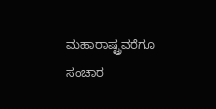ಮಹಾರಾಷ್ಟ್ರವರೆಗೂ ಸಂಚಾರ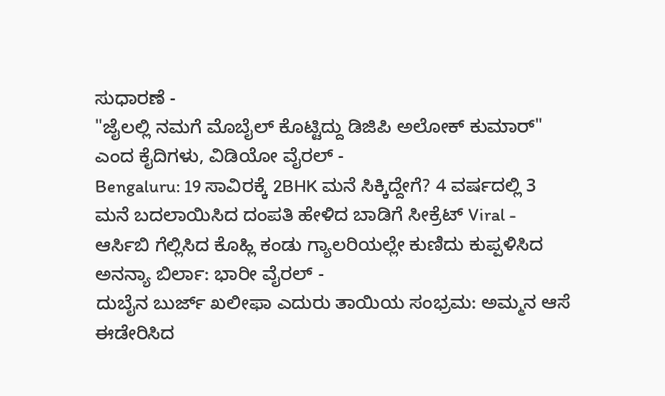ಸುಧಾರಣೆ -
"ಜೈಲಲ್ಲಿ ನಮಗೆ ಮೊಬೈಲ್ ಕೊಟ್ಟಿದ್ದು ಡಿಜಿಪಿ ಅಲೋಕ್ ಕುಮಾರ್" ಎಂದ ಕೈದಿಗಳು, ವಿಡಿಯೋ ವೈರಲ್ -
Bengaluru: 19 ಸಾವಿರಕ್ಕೆ 2BHK ಮನೆ ಸಿಕ್ಕಿದ್ದೇಗೆ? 4 ವರ್ಷದಲ್ಲಿ 3 ಮನೆ ಬದಲಾಯಿಸಿದ ದಂಪತಿ ಹೇಳಿದ ಬಾಡಿಗೆ ಸೀಕ್ರೆಟ್ Viral -
ಆರ್ಸಿಬಿ ಗೆಲ್ಲಿಸಿದ ಕೊಹ್ಲಿ ಕಂಡು ಗ್ಯಾಲರಿಯಲ್ಲೇ ಕುಣಿದು ಕುಪ್ಪಳಿಸಿದ ಅನನ್ಯಾ ಬಿರ್ಲಾ: ಭಾರೀ ವೈರಲ್ -
ದುಬೈನ ಬುರ್ಜ್ ಖಲೀಫಾ ಎದುರು ತಾಯಿಯ ಸಂಭ್ರಮ: ಅಮ್ಮನ ಆಸೆ ಈಡೇರಿಸಿದ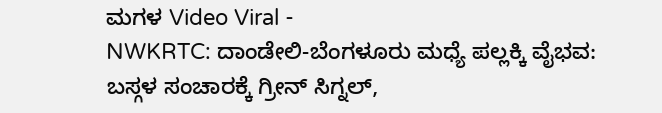ಮಗಳ Video Viral -
NWKRTC: ದಾಂಡೇಲಿ-ಬೆಂಗಳೂರು ಮಧ್ಯೆ ಪಲ್ಲಕ್ಕಿ ವೈಭವ: ಬಸ್ಗಳ ಸಂಚಾರಕ್ಕೆ ಗ್ರೀನ್ ಸಿಗ್ನಲ್,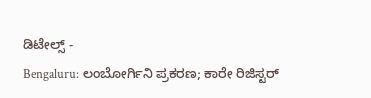ಡಿಟೇಲ್ಸ್ -
Bengaluru: ಲಂಬೋರ್ಗಿನಿ ಪ್ರಕರಣ; ಕಾರೇ ರಿಜಿಸ್ಟರ್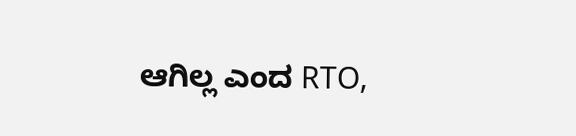ಆಗಿಲ್ಲ ಎಂದ RTO,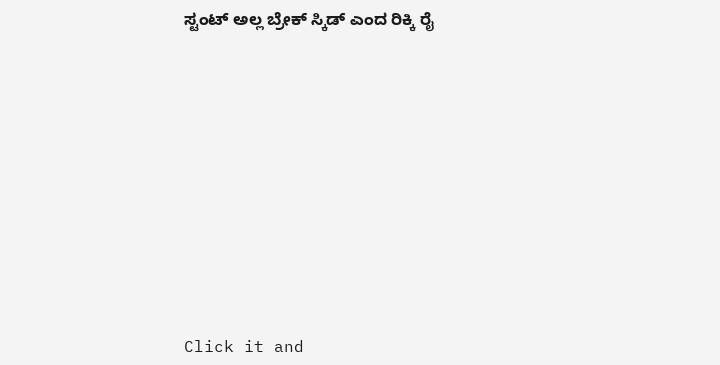ಸ್ಟಂಟ್ ಅಲ್ಲ ಬ್ರೇಕ್ ಸ್ಕಿಡ್ ಎಂದ ರಿಕ್ಕಿ ರೈ












Click it and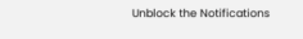Unblock the Notifications